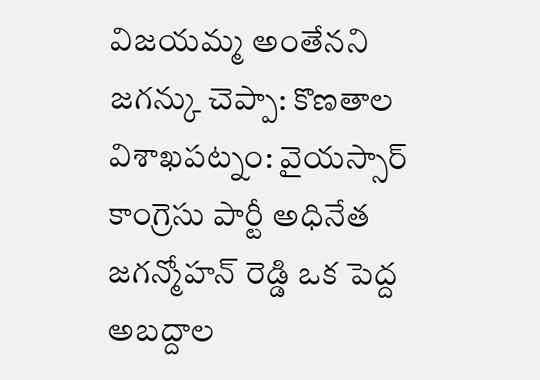విజయమ్మ అంతేనని జగన్కు చెప్పా: కొణతాల
విశాఖపట్నం: వైయస్సార్ కాంగ్రెసు పార్టీ అధినేత జగన్మోహన్ రెడ్డి ఒక పెద్ద అబద్దాల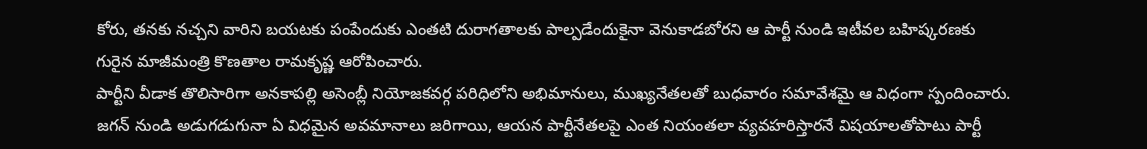కోరు, తనకు నచ్చని వారిని బయటకు పంపేందుకు ఎంతటి దురాగతాలకు పాల్పడేందుకైనా వెనుకాడబోరని ఆ పార్టీ నుండి ఇటీవల బహిష్కరణకు గురైన మాజీమంత్రి కొణతాల రామకృష్ణ ఆరోపించారు.
పార్టీని వీడాక తొలిసారిగా అనకాపల్లి అసెంబ్లీ నియోజకవర్గ పరిధిలోని అభిమానులు, ముఖ్యనేతలతో బుధవారం సమావేశమై ఆ విధంగా స్పందించారు. జగన్ నుండి అడుగడుగునా ఏ విధమైన అవమానాలు జరిగాయి, ఆయన పార్టీనేతలపై ఎంత నియంతలా వ్యవహరిస్తారనే విషయాలతోపాటు పార్టీ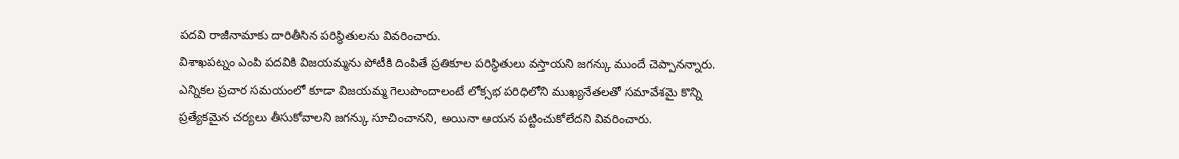పదవి రాజీనామాకు దారితీసిన పరిస్థితులను వివరించారు.
విశాఖపట్నం ఎంపి పదవికి విజయమ్మను పోటీకి దింపితే ప్రతికూల పరిస్థితులు వస్తాయని జగన్కు ముందే చెప్పానన్నారు. ఎన్నికల ప్రచార సమయంలో కూడా విజయమ్మ గెలుపొందాలంటే లోక్సభ పరిధిలోని ముఖ్యనేతలతో సమావేశమై కొన్ని ప్రత్యేకమైన చర్యలు తీసుకోవాలని జగన్కు సూచించానని, అయినా ఆయన పట్టించుకోలేదని వివరించారు.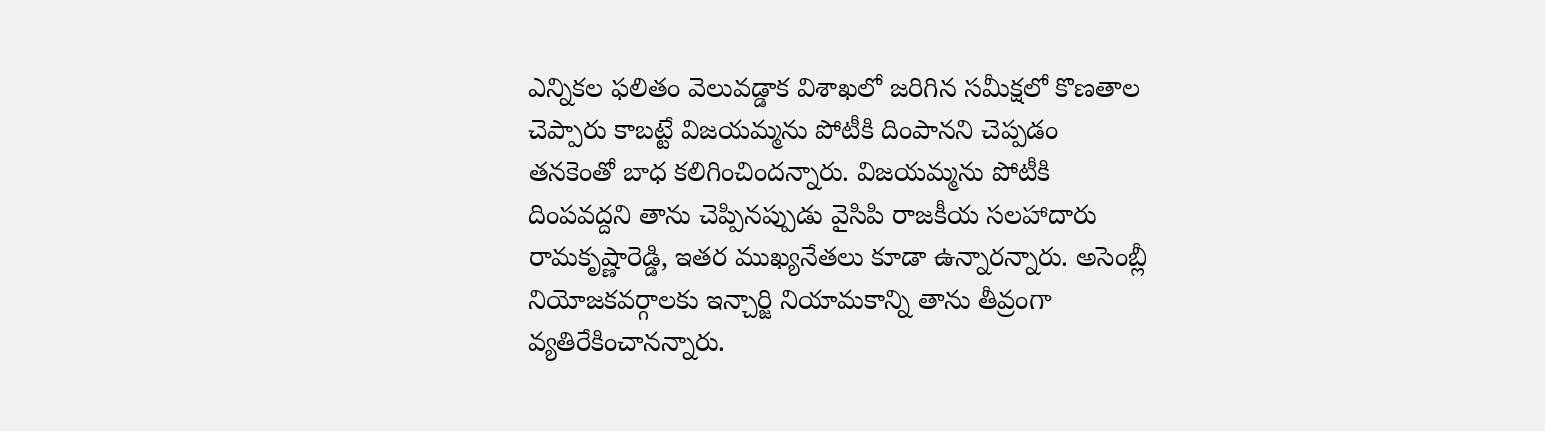ఎన్నికల ఫలితం వెలువడ్డాక విశాఖలో జరిగిన సమీక్షలో కొణతాల చెప్పారు కాబట్టే విజయమ్మను పోటీకి దింపానని చెప్పడం తనకెంతో బాధ కలిగించిందన్నారు. విజయమ్మను పోటీకి దింపవద్దని తాను చెప్పినప్పుడు వైసిపి రాజకీయ సలహాదారు రామకృష్ణారెడ్డి, ఇతర ముఖ్యనేతలు కూడా ఉన్నారన్నారు. అసెంబ్లీ నియోజకవర్గాలకు ఇన్చార్జి నియామకాన్ని తాను తీవ్రంగా వ్యతిరేకించానన్నారు.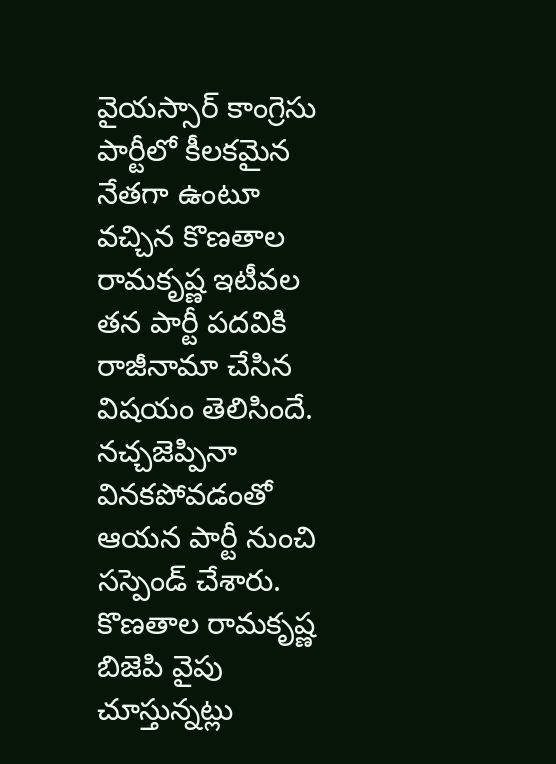వైయస్సార్ కాంగ్రెసు పార్టీలో కీలకమైన నేతగా ఉంటూ వచ్చిన కొణతాల రామకృష్ణ ఇటీవల తన పార్టీ పదవికి రాజీనామా చేసిన విషయం తెలిసిందే. నచ్చజెప్పినా వినకపోవడంతో ఆయన పార్టీ నుంచి సస్పెండ్ చేశారు. కొణతాల రామకృష్ణ బిజెపి వైపు చూస్తున్నట్లు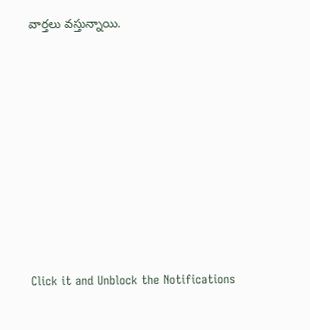వార్తలు వస్తున్నాయి.












Click it and Unblock the Notifications